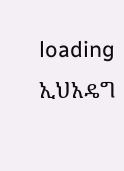loading
ኢህአዴግ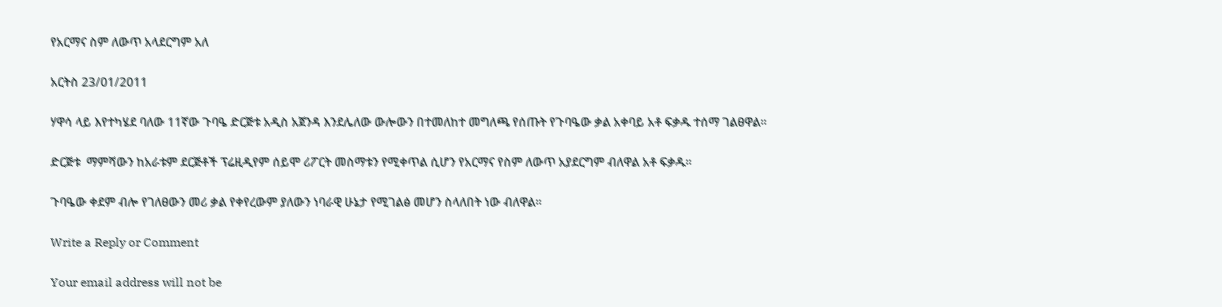የአርማና ስም ለውጥ አላደርግም አለ

አርትስ 23/01/2011

ሃዋሳ ላይ እየተካሄደ ባለው 11ኛው ጉባዔ ድርጅቱ አዲስ አጀንዳ እንደሌለው ውሎውን በተመለከተ መግለጫ የሰጡት የጉባዔው ቃል አቀባይ አቶ ፍቃዱ ተሰማ ገልፀዋል።

ድርጅቱ  ማምሻውን ከአራቱም ደርጅቶች ፕሬዚዲየም ሰይሞ ሪፖርት መስማቱን የሚቀጥል ሲሆን የአርማና የስም ለውጥ አያደርግም ብለዋል አቶ ፍቃዱ።

ጉባዔው ቀደም ብሎ የገለፀውን መሪ ቃል የቀየረውም ያለውን ነባራዊ ሁኔታ የሚገልፅ መሆን ስላለበት ነው ብለዋል።

Write a Reply or Comment

Your email address will not be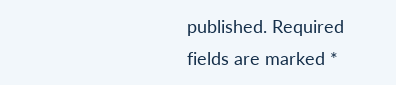published. Required fields are marked *